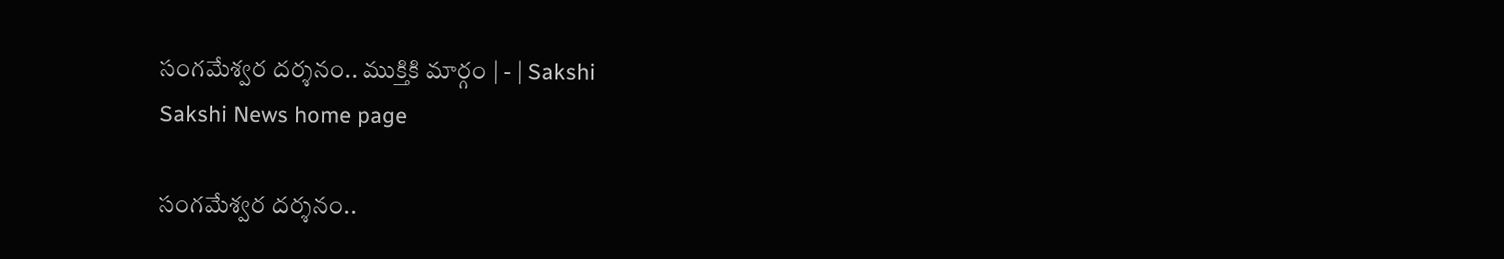సంగమేశ్వర దర్శనం.. ముక్తికి మార్గం | - | Sakshi
Sakshi News home page

సంగమేశ్వర దర్శనం..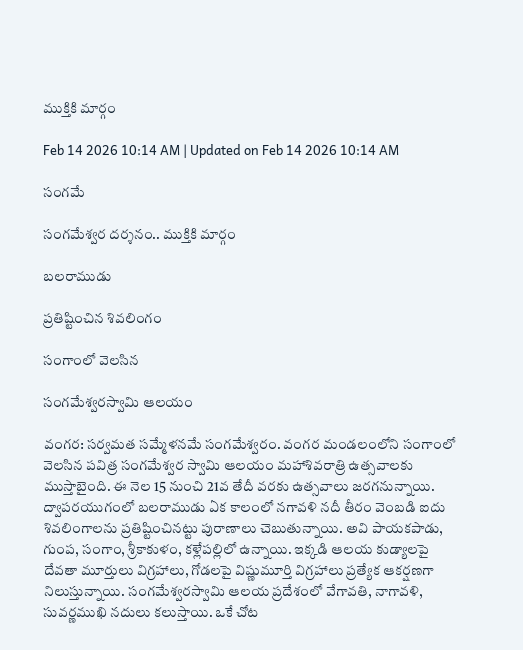ముక్తికి మార్గం

Feb 14 2026 10:14 AM | Updated on Feb 14 2026 10:14 AM

సంగమే

సంగమేశ్వర దర్శనం.. ముక్తికి మార్గం

బలరాముడు

ప్రతిష్టించిన శివలింగం

సంగాంలో వెలసిన

సంగమేశ్వరస్వామి ఆలయం

వంగర: సర్వమత సమ్మేళనమే సంగమేశ్వరం. వంగర మండలంలోని సంగాంలో వెలసిన పవిత్ర సంగమేశ్వర స్వామి ఆలయం మహాశివరాత్రి ఉత్సవాలకు ముస్తాబైంది. ఈ నెల 15 నుంచి 21వ తేదీ వరకు ఉత్సవాలు జరగనున్నాయి. ద్వాపరయుగంలో బలరాముడు ఏక కాలంలో నగావళి నదీ తీరం వెంబడి ఐదు శివలింగాలను ప్రతిష్టించినట్టు పురాణాలు చెబుతున్నాయి. అవి పాయకపాడు, గుంప, సంగాం, శ్రీకాకుళం, కళ్లేపల్లిలో ఉన్నాయి. ఇక్కడి ఆలయ కుడ్యాలపై దేవతా మూర్తులు విగ్రహాలు, గోడలపై విష్ణుమూర్తి విగ్రహాలు ప్రత్యేక ఆకర్షణగా నిలుస్తున్నాయి. సంగమేశ్వరస్వామి ఆలయ ప్రదేశంలో వేగావతి, నాగావళి, సువర్ణముఖి నదులు కలుస్తాయి. ఒకే చోట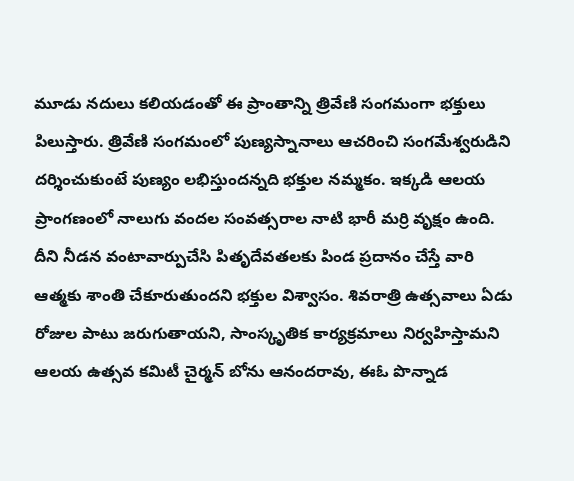మూడు నదులు కలియడంతో ఈ ప్రాంతాన్ని త్రివేణి సంగమంగా భక్తులు పిలుస్తారు. త్రివేణి సంగమంలో పుణ్యస్నానాలు ఆచరించి సంగమేశ్వరుడిని దర్శించుకుంటే పుణ్యం లభిస్తుందన్నది భక్తుల నమ్మకం. ఇక్కడి ఆలయ ప్రాంగణంలో నాలుగు వందల సంవత్సరాల నాటి భారీ మర్రి వృక్షం ఉంది. దీని నీడన వంటావార్పుచేసి పితృదేవతలకు పిండ ప్రదానం చేస్తే వారి ఆత్మకు శాంతి చేకూరుతుందని భక్తుల విశ్వాసం. శివరాత్రి ఉత్సవాలు ఏడు రోజుల పాటు జరుగుతాయని, సాంస్కృతిక కార్యక్రమాలు నిర్వహిస్తామని ఆలయ ఉత్సవ కమిటీ చైర్మన్‌ బోను ఆనందరావు, ఈఓ పొన్నాడ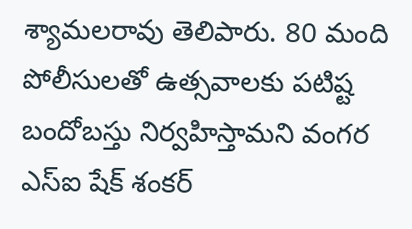శ్యామలరావు తెలిపారు. 80 మంది పోలీసులతో ఉత్సవాలకు పటిష్ట బందోబస్తు నిర్వహిస్తామని వంగర ఎస్‌ఐ షేక్‌ శంకర్‌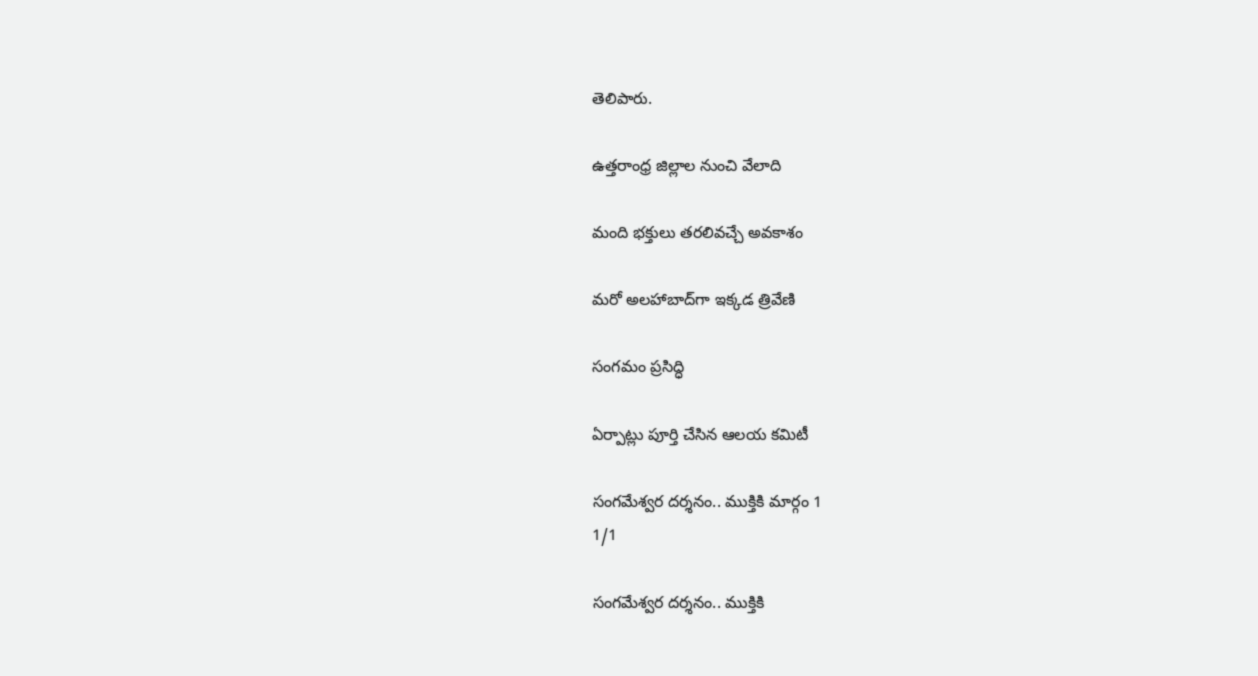తెలిపారు.

ఉత్తరాంధ్ర జిల్లాల నుంచి వేలాది

మంది భక్తులు తరలివచ్చే అవకాశం

మరో అలహాబాద్‌గా ఇక్కడ త్రివేణి

సంగమం ప్రసిద్ధి

ఏర్పాట్లు పూర్తి చేసిన ఆలయ కమిటీ

సంగమేశ్వర దర్శనం.. ముక్తికి మార్గం 1
1/1

సంగమేశ్వర దర్శనం.. ముక్తికి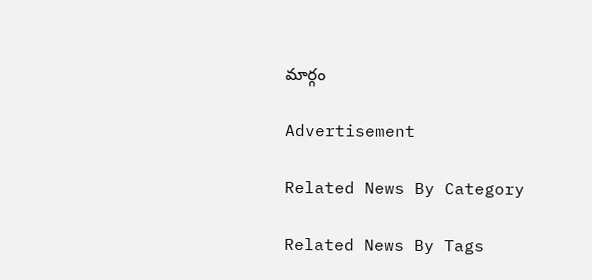మార్గం

Advertisement

Related News By Category

Related News By Tags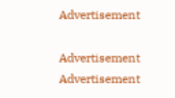Advertisement

Advertisement
Advertisement